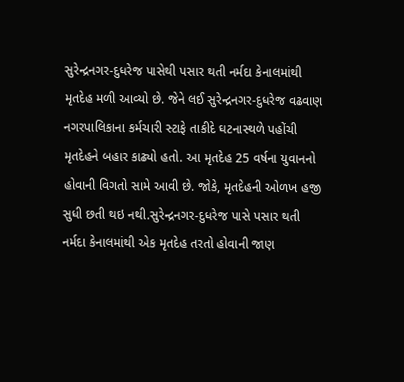સુરેન્દ્રનગર-દુધરેજ પાસેથી પસાર થતી નર્મદા કેનાલમાંથી મૃતદેહ મળી આવ્યો છે. જેને લઈ સુરેન્દ્રનગર-દુધરેજ વઢવાણ નગરપાલિકાના કર્મચારી સ્ટાફે તાકીદે ઘટનાસ્થળે પહોંચી મૃતદેહને બહાર કાઢ્યો હતો. આ મૃતદેહ 25 વર્ષના યુવાનનો હોવાની વિગતો સામે આવી છે. જોકે, મૃતદેહની ઓળખ હજી સુધી છતી થઇ નથી.સુરેન્દ્રનગર-દુધરેજ પાસે પસાર થતી નર્મદા કેનાલમાંથી એક મૃતદેહ તરતો હોવાની જાણ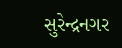સુરેન્દ્રનગર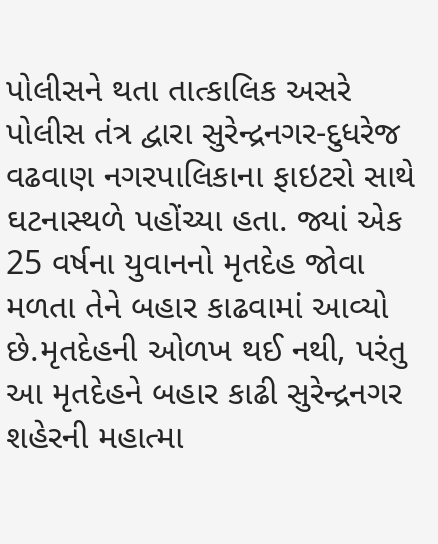પોલીસને થતા તાત્કાલિક અસરે પોલીસ તંત્ર દ્વારા સુરેન્દ્રનગર-દુધરેજ વઢવાણ નગરપાલિકાના ફાઇટરો સાથે ઘટનાસ્થળે પહોંચ્યા હતા. જ્યાં એક 25 વર્ષના યુવાનનો મૃતદેહ જોવા મળતા તેને બહાર કાઢવામાં આવ્યો છે.મૃતદેહની ઓળખ થઈ નથી, પરંતુ આ મૃતદેહને બહાર કાઢી સુરેન્દ્રનગર શહેરની મહાત્મા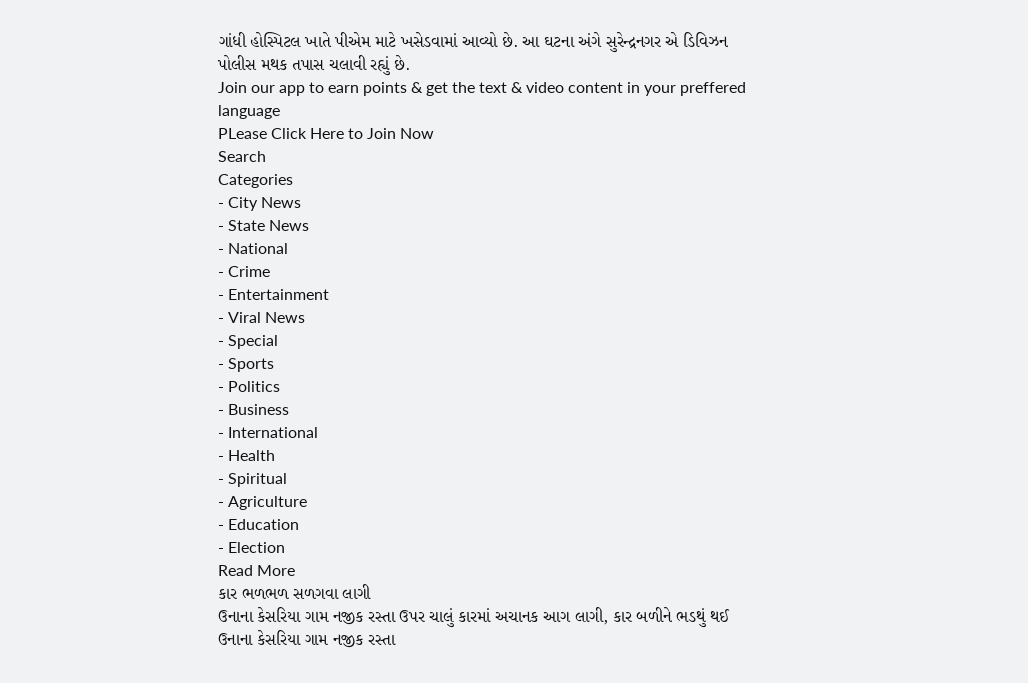ગાંધી હોસ્પિટલ ખાતે પીએમ માટે ખસેડવામાં આવ્યો છે. આ ઘટના અંગે સુરેન્દ્રનગર એ ડિવિઝન પોલીસ મથક તપાસ ચલાવી રહ્યું છે.
Join our app to earn points & get the text & video content in your preffered language
PLease Click Here to Join Now
Search
Categories
- City News
- State News
- National
- Crime
- Entertainment
- Viral News
- Special
- Sports
- Politics
- Business
- International
- Health
- Spiritual
- Agriculture
- Education
- Election
Read More
કાર ભળભળ સળગવા લાગી
ઉનાના કેસરિયા ગામ નજીક રસ્તા ઉપર ચાલું કારમાં અચાનક આગ લાગી, કાર બળીને ભડથું થઈ
ઉનાના કેસરિયા ગામ નજીક રસ્તા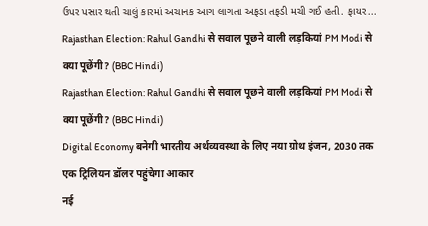ઉપર પસાર થતી ચાલું કારમાં અચાનક આગ લાગતા અફડા તફડી મચી ગઈ હતી. ફાયર...
Rajasthan Election: Rahul Gandhi से सवाल पूछने वाली लड़कियां PM Modi से क्या पूछेंगी? (BBC Hindi)
Rajasthan Election: Rahul Gandhi से सवाल पूछने वाली लड़कियां PM Modi से क्या पूछेंगी? (BBC Hindi)
Digital Economy बनेगी भारतीय अर्थव्यवस्था के लिए नया ग्रोथ इंजन, 2030 तक एक ट्रिलियन डॉलर पहुंचेगा आकार
नई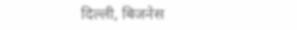दिल्ली, बिजनेस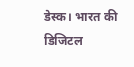डेस्क। भारत की डिजिटल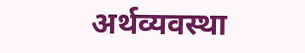अर्थव्यवस्था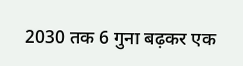2030 तक 6 गुना बढ़कर एक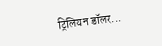ट्रिलियन डॉलर...